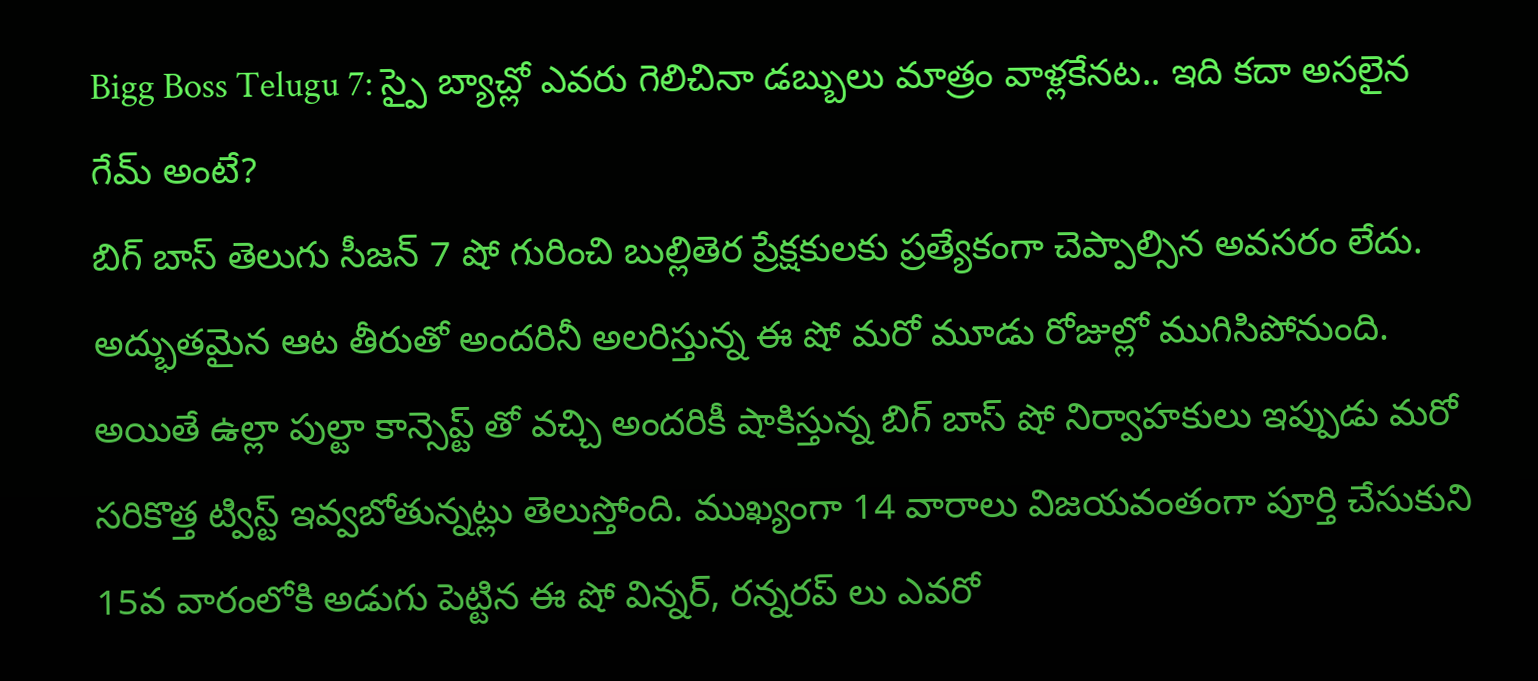Bigg Boss Telugu 7: స్పై బ్యాచ్లో ఎవరు గెలిచినా డబ్బులు మాత్రం వాళ్లకేనట.. ఇది కదా అసలైన గేమ్ అంటే?
బిగ్ బాస్ తెలుగు సీజన్ 7 షో గురించి బుల్లితెర ప్రేక్షకులకు ప్రత్యేకంగా చెప్పాల్సిన అవసరం లేదు. అద్భుతమైన ఆట తీరుతో అందరినీ అలరిస్తున్న ఈ షో మరో మూడు రోజుల్లో ముగిసిపోనుంది. అయితే ఉల్లా పుల్టా కాన్సెప్ట్ తో వచ్చి అందరికీ షాకిస్తున్న బిగ్ బాస్ షో నిర్వాహకులు ఇప్పుడు మరో సరికొత్త ట్విస్ట్ ఇవ్వబోతున్నట్లు తెలుస్తోంది. ముఖ్యంగా 14 వారాలు విజయవంతంగా పూర్తి చేసుకుని 15వ వారంలోకి అడుగు పెట్టిన ఈ షో విన్నర్, రన్నరప్ లు ఎవరో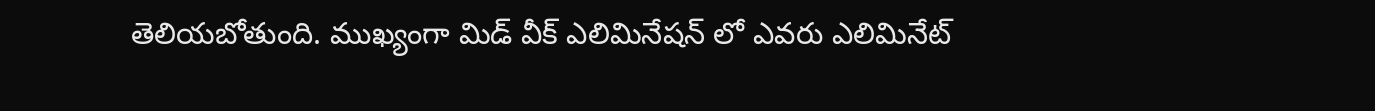తెలియబోతుంది. ముఖ్యంగా మిడ్ వీక్ ఎలిమినేషన్ లో ఎవరు ఎలిమినేట్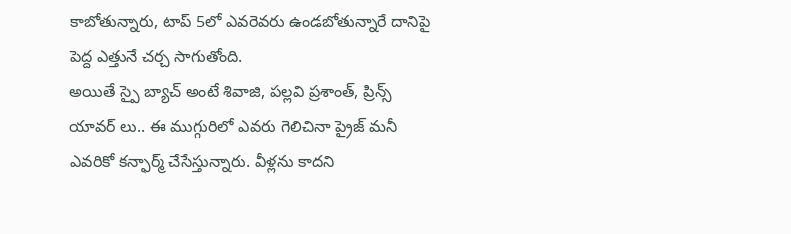కాబోతున్నారు, టాప్ 5లో ఎవరెవరు ఉండబోతున్నారే దానిపై పెద్ద ఎత్తునే చర్చ సాగుతోంది.
అయితే స్పై బ్యాచ్ అంటే శివాజి, పల్లవి ప్రశాంత్, ప్రిన్స్ యావర్ లు.. ఈ ముగ్గురిలో ఎవరు గెలిచినా ప్రైజ్ మనీ ఎవరికో కన్ఫార్మ్ చేసేస్తున్నారు. వీళ్లను కాదని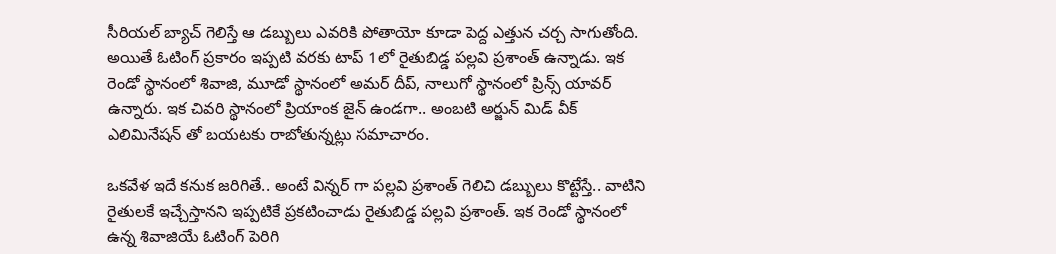సీరియల్ బ్యాచ్ గెలిస్తే ఆ డబ్బులు ఎవరికి పోతాయో కూడా పెద్ద ఎత్తున చర్చ సాగుతోంది. అయితే ఓటింగ్ ప్రకారం ఇప్పటి వరకు టాప్ 1లో రైతుబిడ్డ పల్లవి ప్రశాంత్ ఉన్నాడు. ఇక రెండో స్థానంలో శివాజి, మూడో స్థానంలో అమర్ దీప్, నాలుగో స్థానంలో ప్రిన్స్ యావర్ ఉన్నారు. ఇక చివరి స్థానంలో ప్రియాంక జైన్ ఉండగా.. అంబటి అర్జున్ మిడ్ వీక్ ఎలిమినేషన్ తో బయటకు రాబోతున్నట్లు సమాచారం.

ఒకవేళ ఇదే కనుక జరిగితే.. అంటే విన్నర్ గా పల్లవి ప్రశాంత్ గెలిచి డబ్బులు కొట్టేస్తే.. వాటిని రైతులకే ఇచ్చేస్తానని ఇప్పటికే ప్రకటించాడు రైతుబిడ్డ పల్లవి ప్రశాంత్. ఇక రెండో స్థానంలో ఉన్న శివాజియే ఓటింగ్ పెరిగి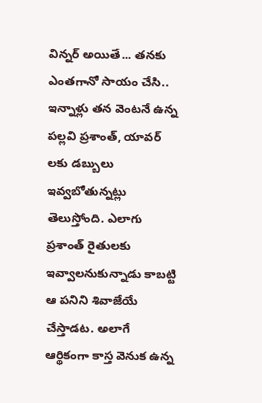విన్నర్ అయితే... తనకు ఎంతగానో సాయం చేసి.. ఇన్నాళ్లు తన వెంటనే ఉన్న పల్లవి ప్రశాంత్, యావర్ లకు డబ్బులు ఇవ్వబోతున్నట్లు తెలుస్తోంది. ఎలాగు ప్రశాంత్ రైతులకు ఇవ్వాలనుకున్నాడు కాబట్టి ఆ పనిని శివాజేయే చేస్తాడట. అలాగే ఆర్థికంగా కాస్త వెనుక ఉన్న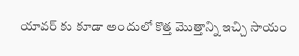యావర్ కు కూడా అందులో కొత్త మొత్తాన్ని ఇచ్చి సాయం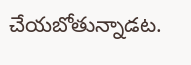చేయబోతున్నాడట.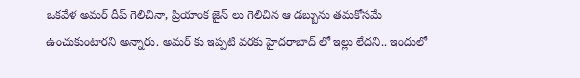ఒకవేళ అమర్ దీప్ గెలిచినా, ప్రియాంక జైన్ లు గెలిచిన ఆ డబ్బును తమకోసమే ఉంచుకుంటారని అన్నారు. అమర్ కు ఇప్పటి వరకు హైదరాబాద్ లో ఇల్లు లేదని.. ఇందులో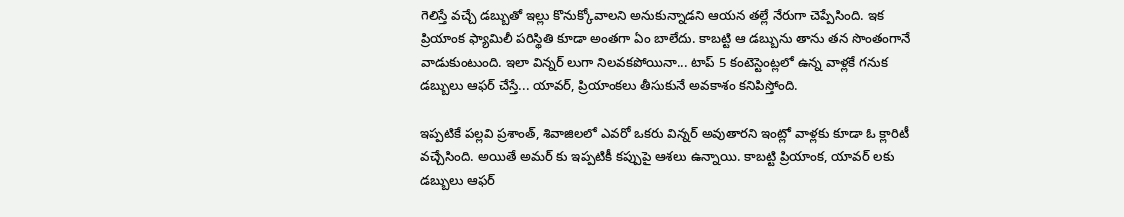గెలిస్తే వచ్చే డబ్బుతో ఇల్లు కొనుక్కోవాలని అనుకున్నాడని ఆయన తల్లే నేరుగా చెప్పేసింది. ఇక ప్రియాంక ఫ్యామిలీ పరిస్థితి కూడా అంతగా ఏం బాలేదు. కాబట్టి ఆ డబ్బును తాను తన సొంతంగానే వాడుకుంటుంది. ఇలా విన్నర్ లుగా నిలవకపోయినా... టాప్ 5 కంటెస్టెంట్లలో ఉన్న వాళ్లకే గనుక డబ్బులు ఆఫర్ చేస్తే... యావర్, ప్రియాంకలు తీసుకునే అవకాశం కనిపిస్తోంది.

ఇప్పటికే పల్లవి ప్రశాంత్, శివాజిలలో ఎవరో ఒకరు విన్నర్ అవుతారని ఇంట్లో వాళ్లకు కూడా ఓ క్లారిటీ వచ్చేసింది. అయితే అమర్ కు ఇప్పటికీ కప్పుపై ఆశలు ఉన్నాయి. కాబట్టి ప్రియాంక, యావర్ లకు డబ్బులు ఆఫర్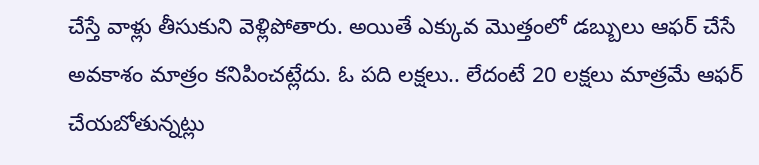చేస్తే వాళ్లు తీసుకుని వెళ్లిపోతారు. అయితే ఎక్కువ మొత్తంలో డబ్బులు ఆఫర్ చేసే అవకాశం మాత్రం కనిపించట్లేదు. ఓ పది లక్షలు.. లేదంటే 20 లక్షలు మాత్రమే ఆఫర్ చేయబోతున్నట్లు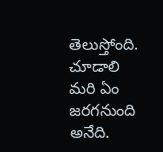తెలుస్తోంది. చూడాలి మరి ఏం జరగనుంది అనేది.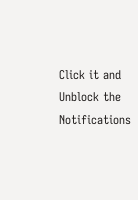Click it and Unblock the Notifications